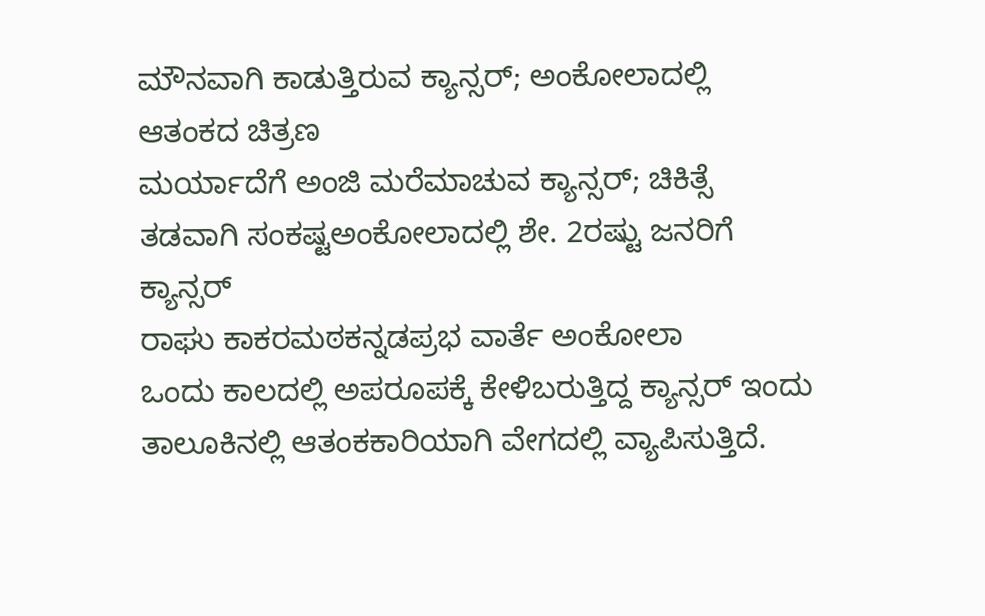ಮೌನವಾಗಿ ಕಾಡುತ್ತಿರುವ ಕ್ಯಾನ್ಸರ್; ಅಂಕೋಲಾದಲ್ಲಿ ಆತಂಕದ ಚಿತ್ರಣ
ಮರ್ಯಾದೆಗೆ ಅಂಜಿ ಮರೆಮಾಚುವ ಕ್ಯಾನ್ಸರ್; ಚಿಕಿತ್ಸೆ ತಡವಾಗಿ ಸಂಕಷ್ಟಅಂಕೋಲಾದಲ್ಲಿ ಶೇ. 2ರಷ್ಟು ಜನರಿಗೆ ಕ್ಯಾನ್ಸರ್
ರಾಘು ಕಾಕರಮಠಕನ್ನಡಪ್ರಭ ವಾರ್ತೆ ಅಂಕೋಲಾ
ಒಂದು ಕಾಲದಲ್ಲಿ ಅಪರೂಪಕ್ಕೆ ಕೇಳಿಬರುತ್ತಿದ್ದ ಕ್ಯಾನ್ಸರ್ ಇಂದು ತಾಲೂಕಿನಲ್ಲಿ ಆತಂಕಕಾರಿಯಾಗಿ ವೇಗದಲ್ಲಿ ವ್ಯಾಪಿಸುತ್ತಿದೆ.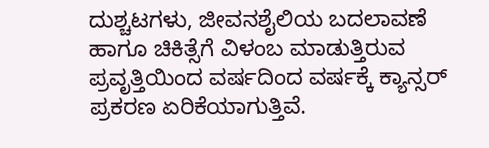ದುಶ್ಚಟಗಳು, ಜೀವನಶೈಲಿಯ ಬದಲಾವಣೆ ಹಾಗೂ ಚಿಕಿತ್ಸೆಗೆ ವಿಳಂಬ ಮಾಡುತ್ತಿರುವ ಪ್ರವೃತ್ತಿಯಿಂದ ವರ್ಷದಿಂದ ವರ್ಷಕ್ಕೆ ಕ್ಯಾನ್ಸರ್ ಪ್ರಕರಣ ಏರಿಕೆಯಾಗುತ್ತಿವೆ.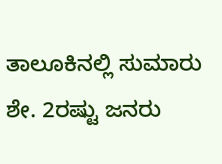ತಾಲೂಕಿನಲ್ಲಿ ಸುಮಾರು ಶೇ. 2ರಷ್ಟು ಜನರು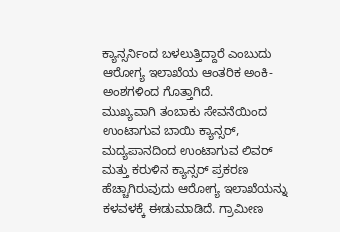ಕ್ಯಾನ್ಸರ್ನಿಂದ ಬಳಲುತ್ತಿದ್ದಾರೆ ಎಂಬುದು ಆರೋಗ್ಯ ಇಲಾಖೆಯ ಆಂತರಿಕ ಅಂಕಿ-ಅಂಶಗಳಿಂದ ಗೊತ್ತಾಗಿದೆ.
ಮುಖ್ಯವಾಗಿ ತಂಬಾಕು ಸೇವನೆಯಿಂದ ಉಂಟಾಗುವ ಬಾಯಿ ಕ್ಯಾನ್ಸರ್, ಮದ್ಯಪಾನದಿಂದ ಉಂಟಾಗುವ ಲಿವರ್ ಮತ್ತು ಕರುಳಿನ ಕ್ಯಾನ್ಸರ್ ಪ್ರಕರಣ ಹೆಚ್ಚಾಗಿರುವುದು ಆರೋಗ್ಯ ಇಲಾಖೆಯನ್ನು ಕಳವಳಕ್ಕೆ ಈಡುಮಾಡಿದೆ. ಗ್ರಾಮೀಣ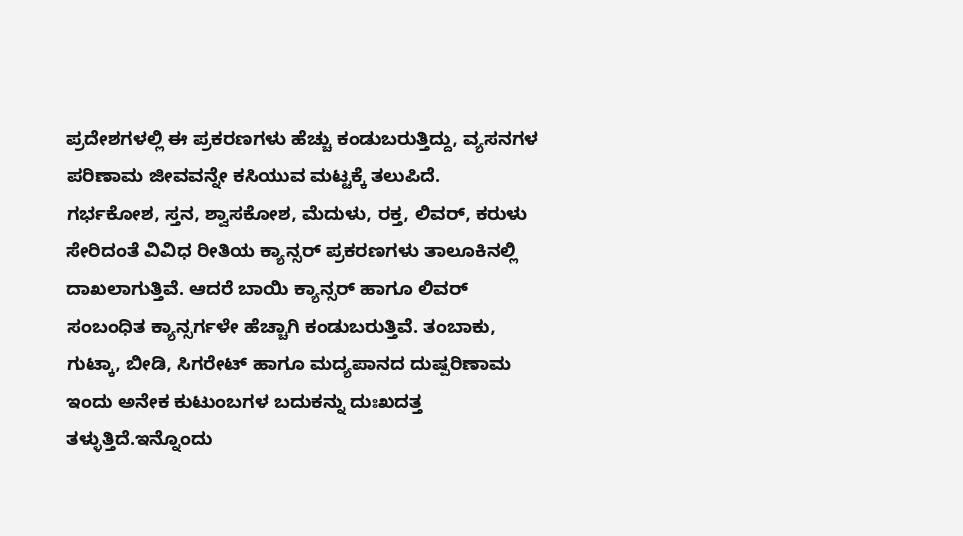ಪ್ರದೇಶಗಳಲ್ಲಿ ಈ ಪ್ರಕರಣಗಳು ಹೆಚ್ಚು ಕಂಡುಬರುತ್ತಿದ್ದು, ವ್ಯಸನಗಳ ಪರಿಣಾಮ ಜೀವವನ್ನೇ ಕಸಿಯುವ ಮಟ್ಟಕ್ಕೆ ತಲುಪಿದೆ.
ಗರ್ಭಕೋಶ, ಸ್ತನ, ಶ್ವಾಸಕೋಶ, ಮೆದುಳು, ರಕ್ತ, ಲಿವರ್, ಕರುಳು ಸೇರಿದಂತೆ ವಿವಿಧ ರೀತಿಯ ಕ್ಯಾನ್ಸರ್ ಪ್ರಕರಣಗಳು ತಾಲೂಕಿನಲ್ಲಿ ದಾಖಲಾಗುತ್ತಿವೆ. ಆದರೆ ಬಾಯಿ ಕ್ಯಾನ್ಸರ್ ಹಾಗೂ ಲಿವರ್ ಸಂಬಂಧಿತ ಕ್ಯಾನ್ಸರ್ಗಳೇ ಹೆಚ್ಚಾಗಿ ಕಂಡುಬರುತ್ತಿವೆ. ತಂಬಾಕು, ಗುಟ್ಕಾ, ಬೀಡಿ, ಸಿಗರೇಟ್ ಹಾಗೂ ಮದ್ಯಪಾನದ ದುಷ್ಪರಿಣಾಮ ಇಂದು ಅನೇಕ ಕುಟುಂಬಗಳ ಬದುಕನ್ನು ದುಃಖದತ್ತ ತಳ್ಳುತ್ತಿದೆ.ಇನ್ನೊಂದು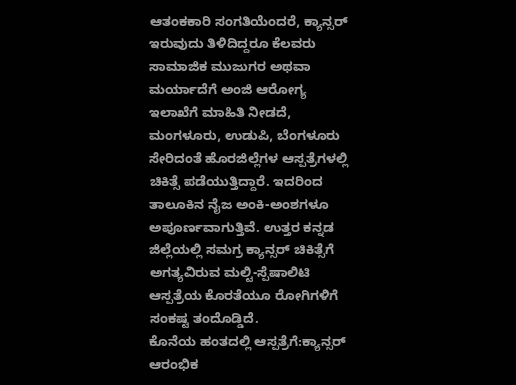ಆತಂಕಕಾರಿ ಸಂಗತಿಯೆಂದರೆ, ಕ್ಯಾನ್ಸರ್ ಇರುವುದು ತಿಳಿದಿದ್ದರೂ ಕೆಲವರು ಸಾಮಾಜಿಕ ಮುಜುಗರ ಅಥವಾ ಮರ್ಯಾದೆಗೆ ಅಂಜಿ ಆರೋಗ್ಯ ಇಲಾಖೆಗೆ ಮಾಹಿತಿ ನೀಡದೆ, ಮಂಗಳೂರು, ಉಡುಪಿ, ಬೆಂಗಳೂರು ಸೇರಿದಂತೆ ಹೊರಜಿಲ್ಲೆಗಳ ಆಸ್ಪತ್ರೆಗಳಲ್ಲಿ ಚಿಕಿತ್ಸೆ ಪಡೆಯುತ್ತಿದ್ದಾರೆ. ಇದರಿಂದ ತಾಲೂಕಿನ ನೈಜ ಅಂಕಿ-ಅಂಶಗಳೂ ಅಪೂರ್ಣವಾಗುತ್ತಿವೆ. ಉತ್ತರ ಕನ್ನಡ ಜಿಲ್ಲೆಯಲ್ಲಿ ಸಮಗ್ರ ಕ್ಯಾನ್ಸರ್ ಚಿಕಿತ್ಸೆಗೆ ಅಗತ್ಯವಿರುವ ಮಲ್ಟಿ-ಸ್ಪೆಷಾಲಿಟಿ ಆಸ್ಪತ್ರೆಯ ಕೊರತೆಯೂ ರೋಗಿಗಳಿಗೆ ಸಂಕಷ್ಟ ತಂದೊಡ್ಡಿದೆ.
ಕೊನೆಯ ಹಂತದಲ್ಲಿ ಆಸ್ಪತ್ರೆಗೆ:ಕ್ಯಾನ್ಸರ್ ಆರಂಭಿಕ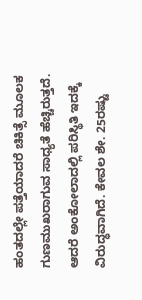ಹಂತದಲ್ಲೇ ಪತ್ತೆಯಾದರೆ ಚಿಕಿತ್ಸೆ ಮೂಲಕ ಗುಣಮುಖರಾಗುವ ಸಾಧ್ಯತೆ ಹೆಚ್ಚಿರುತ್ತದೆ. ಆದರೆ ಅಂಕೋಲಾದಲ್ಲಿ ಪರಿಸ್ಥಿತಿ ಇದಕ್ಕೆ ವಿರುದ್ಧವಾಗಿದೆ. ಕೇವಲ ಶೇ. 25ರಷ್ಟು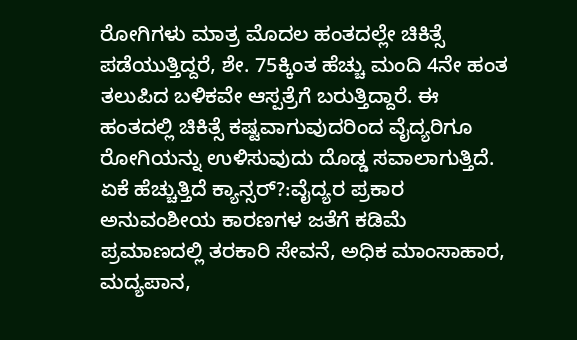ರೋಗಿಗಳು ಮಾತ್ರ ಮೊದಲ ಹಂತದಲ್ಲೇ ಚಿಕಿತ್ಸೆ ಪಡೆಯುತ್ತಿದ್ದರೆ, ಶೇ. 75ಕ್ಕಿಂತ ಹೆಚ್ಚು ಮಂದಿ 4ನೇ ಹಂತ ತಲುಪಿದ ಬಳಿಕವೇ ಆಸ್ಪತ್ರೆಗೆ ಬರುತ್ತಿದ್ದಾರೆ. ಈ ಹಂತದಲ್ಲಿ ಚಿಕಿತ್ಸೆ ಕಷ್ಟವಾಗುವುದರಿಂದ ವೈದ್ಯರಿಗೂ ರೋಗಿಯನ್ನು ಉಳಿಸುವುದು ದೊಡ್ಡ ಸವಾಲಾಗುತ್ತಿದೆ.
ಏಕೆ ಹೆಚ್ಚುತ್ತಿದೆ ಕ್ಯಾನ್ಸರ್?:ವೈದ್ಯರ ಪ್ರಕಾರ ಅನುವಂಶೀಯ ಕಾರಣಗಳ ಜತೆಗೆ ಕಡಿಮೆ ಪ್ರಮಾಣದಲ್ಲಿ ತರಕಾರಿ ಸೇವನೆ, ಅಧಿಕ ಮಾಂಸಾಹಾರ, ಮದ್ಯಪಾನ,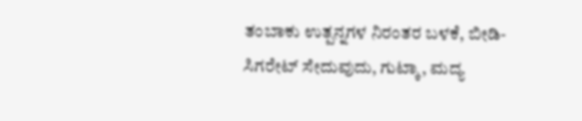ತಂಬಾಕು ಉತ್ಪನ್ನಗಳ ನಿರಂತರ ಬಳಕೆ, ಬೀಡಿ-ಸಿಗರೇಟ್ ಸೇದುವುದು, ಗುಟ್ಕಾ, ಮದ್ಯ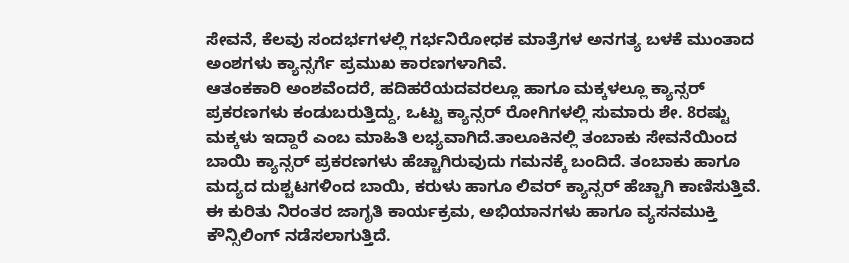ಸೇವನೆ, ಕೆಲವು ಸಂದರ್ಭಗಳಲ್ಲಿ ಗರ್ಭನಿರೋಧಕ ಮಾತ್ರೆಗಳ ಅನಗತ್ಯ ಬಳಕೆ ಮುಂತಾದ ಅಂಶಗಳು ಕ್ಯಾನ್ಸರ್ಗೆ ಪ್ರಮುಖ ಕಾರಣಗಳಾಗಿವೆ.
ಆತಂಕಕಾರಿ ಅಂಶವೆಂದರೆ, ಹದಿಹರೆಯದವರಲ್ಲೂ ಹಾಗೂ ಮಕ್ಕಳಲ್ಲೂ ಕ್ಯಾನ್ಸರ್ ಪ್ರಕರಣಗಳು ಕಂಡುಬರುತ್ತಿದ್ದು, ಒಟ್ಟು ಕ್ಯಾನ್ಸರ್ ರೋಗಿಗಳಲ್ಲಿ ಸುಮಾರು ಶೇ. 8ರಷ್ಟು ಮಕ್ಕಳು ಇದ್ದಾರೆ ಎಂಬ ಮಾಹಿತಿ ಲಭ್ಯವಾಗಿದೆ.ತಾಲೂಕಿನಲ್ಲಿ ತಂಬಾಕು ಸೇವನೆಯಿಂದ ಬಾಯಿ ಕ್ಯಾನ್ಸರ್ ಪ್ರಕರಣಗಳು ಹೆಚ್ಚಾಗಿರುವುದು ಗಮನಕ್ಕೆ ಬಂದಿದೆ. ತಂಬಾಕು ಹಾಗೂ ಮದ್ಯದ ದುಶ್ಚಟಗಳಿಂದ ಬಾಯಿ, ಕರುಳು ಹಾಗೂ ಲಿವರ್ ಕ್ಯಾನ್ಸರ್ ಹೆಚ್ಚಾಗಿ ಕಾಣಿಸುತ್ತಿವೆ. ಈ ಕುರಿತು ನಿರಂತರ ಜಾಗೃತಿ ಕಾರ್ಯಕ್ರಮ, ಅಭಿಯಾನಗಳು ಹಾಗೂ ವ್ಯಸನಮುಕ್ತಿ ಕೌನ್ಸಿಲಿಂಗ್ ನಡೆಸಲಾಗುತ್ತಿದೆ.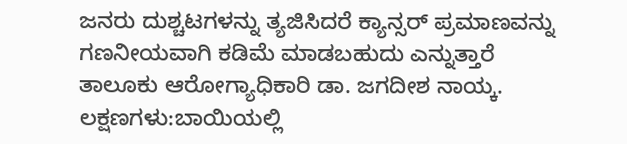ಜನರು ದುಶ್ಚಟಗಳನ್ನು ತ್ಯಜಿಸಿದರೆ ಕ್ಯಾನ್ಸರ್ ಪ್ರಮಾಣವನ್ನು ಗಣನೀಯವಾಗಿ ಕಡಿಮೆ ಮಾಡಬಹುದು ಎನ್ನುತ್ತಾರೆ ತಾಲೂಕು ಆರೋಗ್ಯಾಧಿಕಾರಿ ಡಾ. ಜಗದೀಶ ನಾಯ್ಕ.
ಲಕ್ಷಣಗಳು:ಬಾಯಿಯಲ್ಲಿ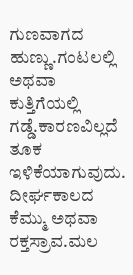ಗುಣವಾಗದ ಹುಣ್ಣು.ಗಂಟಲಲ್ಲಿ ಅಥವಾ ಕುತ್ತಿಗೆಯಲ್ಲಿ ಗಡ್ಡೆ.ಕಾರಣವಿಲ್ಲದೆ ತೂಕ ಇಳಿಕೆಯಾಗುವುದು.
ದೀರ್ಘಕಾಲದ ಕೆಮ್ಮು ಅಥವಾ ರಕ್ತಸ್ರಾವ.ಮಲ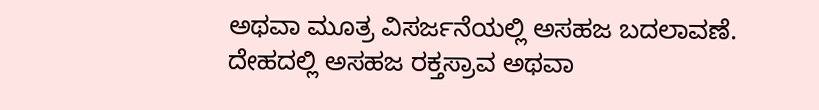ಅಥವಾ ಮೂತ್ರ ವಿಸರ್ಜನೆಯಲ್ಲಿ ಅಸಹಜ ಬದಲಾವಣೆ.
ದೇಹದಲ್ಲಿ ಅಸಹಜ ರಕ್ತಸ್ರಾವ ಅಥವಾ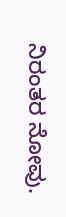ನಿರಂತರ ನೋವು.